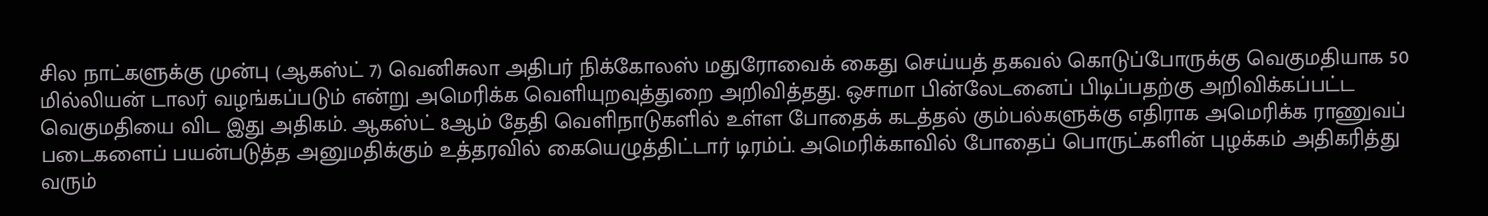சில நாட்களுக்கு முன்பு (ஆகஸ்ட் 7) வெனிசுலா அதிபர் நிக்கோலஸ் மதுரோவைக் கைது செய்யத் தகவல் கொடுப்போருக்கு வெகுமதியாக 50 மில்லியன் டாலர் வழங்கப்படும் என்று அமெரிக்க வெளியுறவுத்துறை அறிவித்தது. ஒசாமா பின்லேடனைப் பிடிப்பதற்கு அறிவிக்கப்பட்ட வெகுமதியை விட இது அதிகம். ஆகஸ்ட் 8ஆம் தேதி வெளிநாடுகளில் உள்ள போதைக் கடத்தல் கும்பல்களுக்கு எதிராக அமெரிக்க ராணுவப் படைகளைப் பயன்படுத்த அனுமதிக்கும் உத்தரவில் கையெழுத்திட்டார் டிரம்ப். அமெரிக்காவில் போதைப் பொருட்களின் புழக்கம் அதிகரித்து வரும்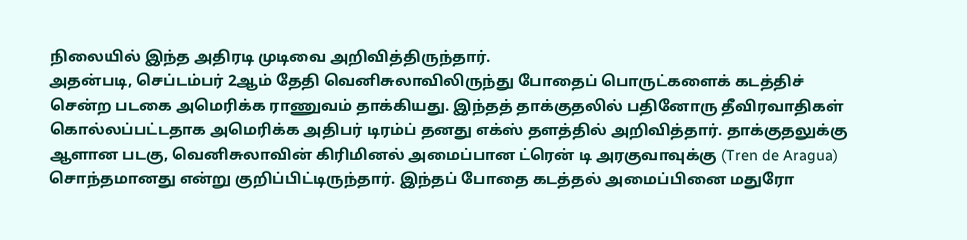நிலையில் இந்த அதிரடி முடிவை அறிவித்திருந்தார்.
அதன்படி, செப்டம்பர் 2ஆம் தேதி வெனிசுலாவிலிருந்து போதைப் பொருட்களைக் கடத்திச் சென்ற படகை அமெரிக்க ராணுவம் தாக்கியது. இந்தத் தாக்குதலில் பதினோரு தீவிரவாதிகள் கொல்லப்பட்டதாக அமெரிக்க அதிபர் டிரம்ப் தனது எக்ஸ் தளத்தில் அறிவித்தார். தாக்குதலுக்கு ஆளான படகு, வெனிசுலாவின் கிரிமினல் அமைப்பான ட்ரென் டி அரகுவாவுக்கு (Tren de Aragua) சொந்தமானது என்று குறிப்பிட்டிருந்தார். இந்தப் போதை கடத்தல் அமைப்பினை மதுரோ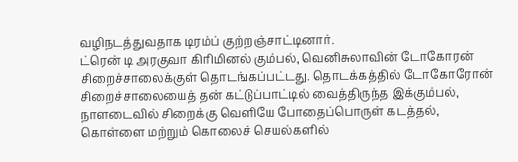வழிநடத்துவதாக டிரம்ப் குற்றஞ்சாட்டினார்.
ட்ரென் டி அரகுவா கிரிமினல் கும்பல், வெனிசுலாவின் டோகோரன் சிறைச்சாலைக்குள் தொடங்கப்பட்டது. தொடக்கத்தில் டோகோரோன் சிறைச்சாலையைத் தன் கட்டுப்பாட்டில் வைத்திருந்த இக்கும்பல், நாளடைவில் சிறைக்கு வெளியே போதைப்பொருள் கடத்தல், கொள்ளை மற்றும் கொலைச் செயல்களில்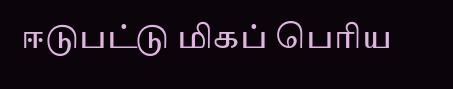ஈடுபட்டு மிகப் பெரிய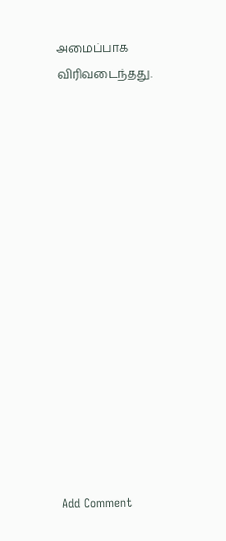அமைப்பாக விரிவடைந்தது.















Add Comment